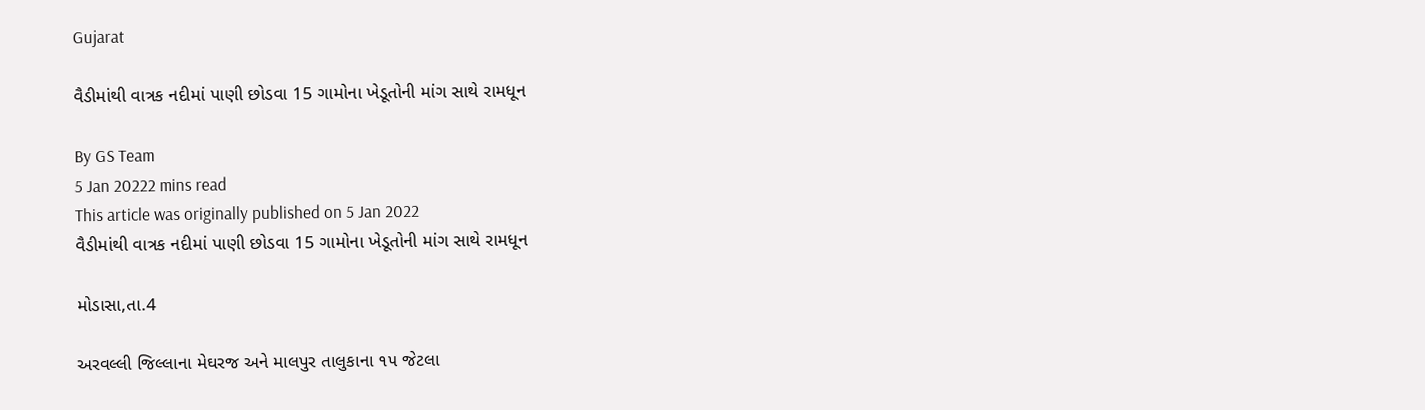Gujarat

વૈડીમાંથી વાત્રક નદીમાં પાણી છોડવા 15 ગામોના ખેડૂતોની માંગ સાથે રામધૂન

By GS Team
5 Jan 20222 mins read
This article was originally published on 5 Jan 2022
વૈડીમાંથી વાત્રક નદીમાં પાણી છોડવા 15 ગામોના ખેડૂતોની માંગ સાથે રામધૂન

મોડાસા,તા.4

અરવલ્લી જિલ્લાના મેઘરજ અને માલપુર તાલુકાના ૧૫ જેટલા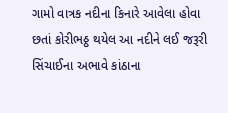ગામો વાત્રક નદીના કિનારે આવેલા હોવા છતાં કોરીભઠ્ઠ થયેલ આ નદીને લઈ જરૂરી સિંચાઈના અભાવે કાંઠાના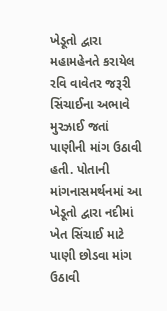ખેડૂતો દ્વારા મહામહેનતે કરાયેલ રવિ વાવેતર જરૂરી સિંચાઈના અભાવે મુરઝાઈ જતાં પાણીની માંગ ઉઠાવી હતી. પોતાની માંગનાસમર્થનમાં આ ખેડૂતો દ્વારા નદીમાં ખેત સિંચાઈ માટે પાણી છોડવા માંગ ઉઠાવી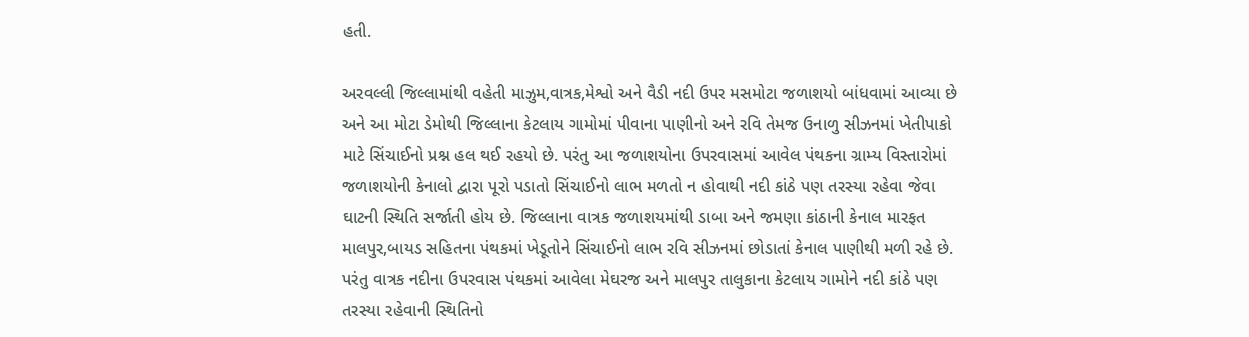હતી.

અરવલ્લી જિલ્લામાંથી વહેતી માઝુમ,વાત્રક,મેશ્વો અને વૈડી નદી ઉપર મસમોટા જળાશયો બાંધવામાં આવ્યા છે અને આ મોટા ડેમોથી જિલ્લાના કેટલાય ગામોમાં પીવાના પાણીનો અને રવિ તેમજ ઉનાળુ સીઝનમાં ખેતીપાકો માટે સિંચાઈનો પ્રશ્ન હલ થઈ રહયો છે. પરંતુ આ જળાશયોના ઉપરવાસમાં આવેલ પંથકના ગ્રામ્ય વિસ્તારોમાં જળાશયોની કેનાલો દ્વારા પૂરો પડાતો સિંચાઈનો લાભ મળતો ન હોવાથી નદી કાંઠે પણ તરસ્યા રહેવા જેવા ઘાટની સ્થિતિ સર્જાતી હોય છે. જિલ્લાના વાત્રક જળાશયમાંથી ડાબા અને જમણા કાંઠાની કેનાલ મારફત માલપુર,બાયડ સહિતના પંથકમાં ખેડૂતોને સિંચાઈનો લાભ રવિ સીઝનમાં છોડાતાં કેનાલ પાણીથી મળી રહે છે. પરંતુ વાત્રક નદીના ઉપરવાસ પંથકમાં આવેલા મેઘરજ અને માલપુર તાલુકાના કેટલાય ગામોને નદી કાંઠે પણ તરસ્યા રહેવાની સ્થિતિનો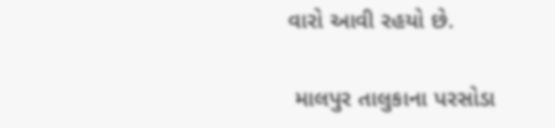વારો આવી રહયો છે.

 માલપુર તાલુકાના પરસોડા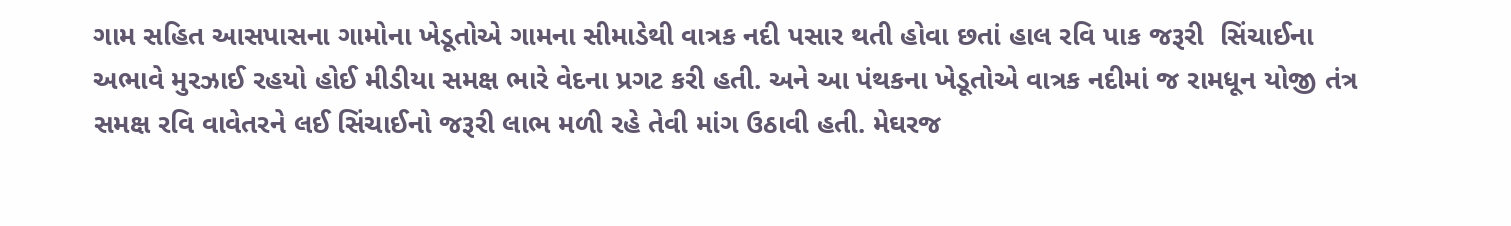ગામ સહિત આસપાસના ગામોના ખેડૂતોએ ગામના સીમાડેથી વાત્રક નદી પસાર થતી હોવા છતાં હાલ રવિ પાક જરૂરી  સિંચાઈના અભાવે મુરઝાઈ રહયો હોઈ મીડીયા સમક્ષ ભારે વેદના પ્રગટ કરી હતી. અને આ પંથકના ખેડૂતોએ વાત્રક નદીમાં જ રામધૂન યોજી તંત્ર સમક્ષ રવિ વાવેતરને લઈ સિંચાઈનો જરૂરી લાભ મળી રહે તેવી માંગ ઉઠાવી હતી. મેઘરજ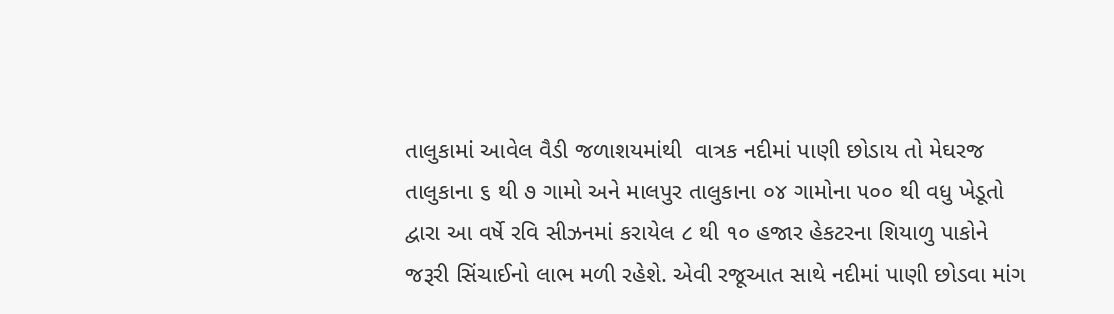તાલુકામાં આવેલ વૈડી જળાશયમાંથી  વાત્રક નદીમાં પાણી છોડાય તો મેઘરજ તાલુકાના ૬ થી ૭ ગામો અને માલપુર તાલુકાના ૦૪ ગામોના ૫૦૦ થી વધુ ખેડૂતો દ્વારા આ વર્ષે રવિ સીઝનમાં કરાયેલ ૮ થી ૧૦ હજાર હેકટરના શિયાળુ પાકોને જરૂરી સિંચાઈનો લાભ મળી રહેશે. એવી રજૂઆત સાથે નદીમાં પાણી છોડવા માંગ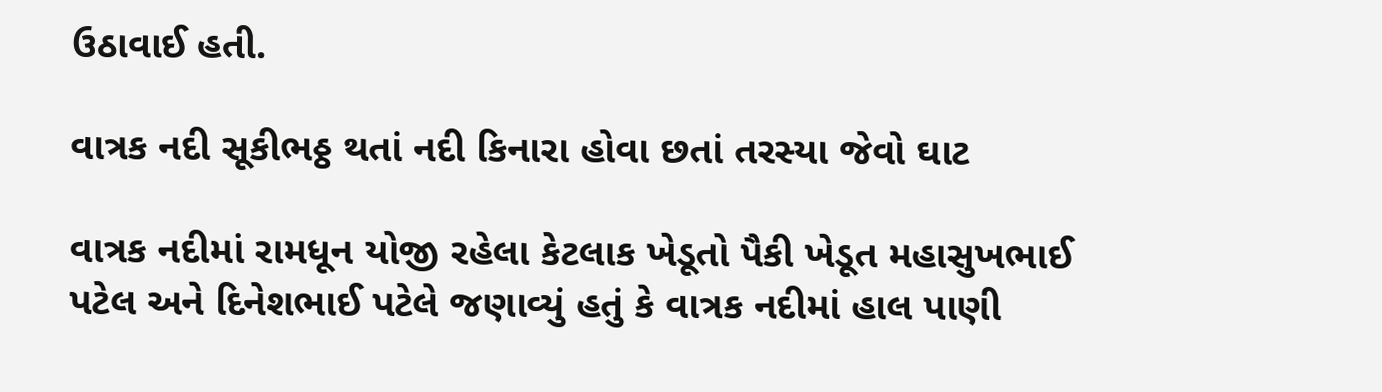ઉઠાવાઈ હતી.

વાત્રક નદી સૂકીભઠ્ઠ થતાં નદી કિનારા હોવા છતાં તરસ્યા જેવો ઘાટ

વાત્રક નદીમાં રામધૂન યોજી રહેલા કેટલાક ખેડૂતો પૈકી ખેડૂત મહાસુખભાઈ પટેલ અને દિનેશભાઈ પટેલે જણાવ્યું હતું કે વાત્રક નદીમાં હાલ પાણી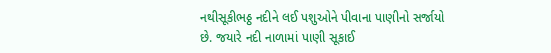નથીસૂકીભઠ્ઠ નદીને લઈ પશુઓને પીવાના પાણીનો સર્જાયો છે. જયારે નદી નાળામાં પાણી સૂકાઈ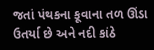જતાં પંથકના કૂવાના તળ ઊંડા ઉતર્યા છે અને નદી કાંઠે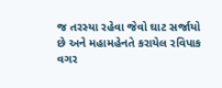જ તરસ્યા રહેવા જેવો ઘાટ સર્જાયો છે અને મહામહેનતે કરાયેલ રવિપાક વગર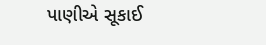પાણીએ સૂકાઈ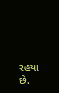રહયા છે.